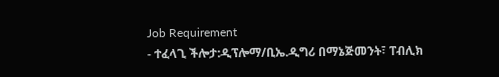Job Requirement
- ተፈላጊ ችሎታ:ዲፕሎማ/ቢኤ.ዲግሪ በማኔጅመንት፣ ፐብሊክ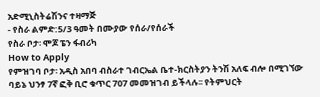አድሚኒስትሬሽንና ተዛማጅ
- የስራ ልምድ:5/3 ዓመት በሙያው የሰራ/የሰራች
የስራ ቦታ፡ ሞጆ ፔን ፋብሪካ
How to Apply
የምዝገባ ቦታ፡ አዲስ አበባ ብስራተ ገብርኤል ቤተ-ክርስትያን ትንሽ አለፍ ብሎ በሚገኘው ባይኔ ህንፃ 7ኛ ፎቅ ቢሮ ቁጥር 707 መመዝገብ ይችላሉ፡፡ የትምህርት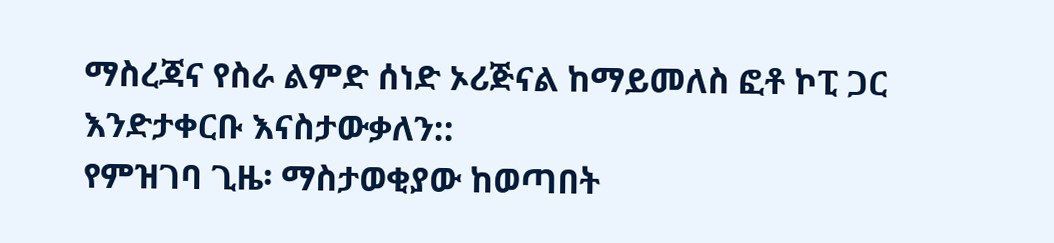ማስረጃና የስራ ልምድ ሰነድ ኦሪጅናል ከማይመለስ ፎቶ ኮፒ ጋር እንድታቀርቡ እናስታውቃለን::
የምዝገባ ጊዜ፡ ማስታወቂያው ከወጣበት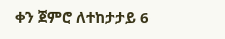ቀን ጀምሮ ለተከታታይ 6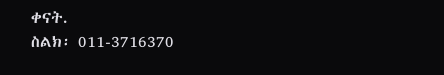ቀናት.
ስልክ፡ 011-3716370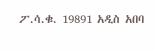ፖ.ሳ.ቁ. 19891 አዲስ አበባ